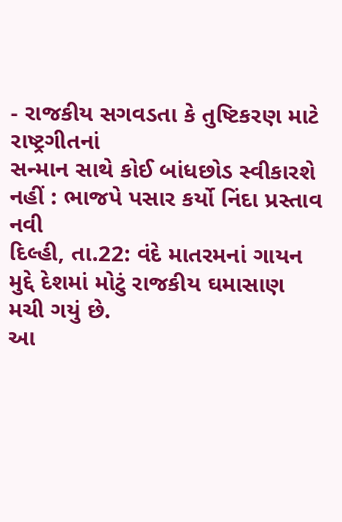- રાજકીય સગવડતા કે તુષ્ટિકરણ માટે
રાષ્ટ્રગીતનાં
સન્માન સાથે કોઈ બાંધછોડ સ્વીકારશે નહીં : ભાજપે પસાર કર્યો નિંદા પ્રસ્તાવ
નવી
દિલ્હી, તા.22: વંદે માતરમનાં ગાયન મુદ્દે દેશમાં મોટું રાજકીય ઘમાસાણ મચી ગયું છે.
આ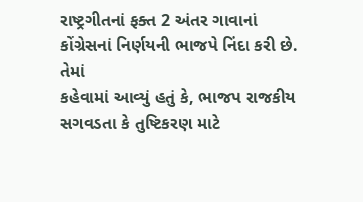રાષ્ટ્રગીતનાં ફક્ત 2 અંતર ગાવાનાં કોંગ્રેસનાં નિર્ણયની ભાજપે નિંદા કરી છે. તેમાં
કહેવામાં આવ્યું હતું કે, ભાજપ રાજકીય સગવડતા કે તુષ્ટિકરણ માટે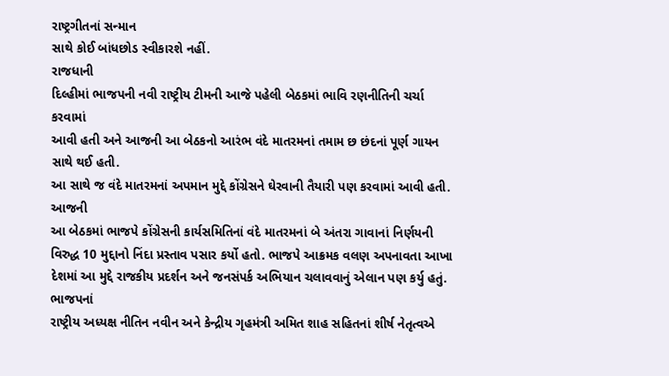રાષ્ટ્રગીતનાં સન્માન
સાથે કોઈ બાંધછોડ સ્વીકારશે નહીં.
રાજધાની
દિલ્હીમાં ભાજપની નવી રાષ્ટ્રીય ટીમની આજે પહેલી બેઠકમાં ભાવિ રણનીતિની ચર્ચા કરવામાં
આવી હતી અને આજની આ બેઠકનો આરંભ વંદે માતરમનાં તમામ છ છંદનાં પૂર્ણ ગાયન સાથે થઈ હતી.
આ સાથે જ વંદે માતરમનાં અપમાન મુદ્દે કોંગ્રેસને ઘેરવાની તૈયારી પણ કરવામાં આવી હતી.
આજની
આ બેઠકમાં ભાજપે કોંગ્રેસની કાર્યસમિતિનાં વંદે માતરમનાં બે અંતરા ગાવાનાં નિર્ણયની
વિરુદ્ધ 10 મુદ્દાનો નિંદા પ્રસ્તાવ પસાર કર્યો હતો. ભાજપે આક્રમક વલણ અપનાવતા આખા
દેશમાં આ મુદ્દે રાજકીય પ્રદર્શન અને જનસંપર્ક અભિયાન ચલાવવાનું એલાન પણ કર્યુ હતું.
ભાજપનાં
રાષ્ટ્રીય અધ્યક્ષ નીતિન નવીન અને કેન્દ્રીય ગૃહમંત્રી અમિત શાહ સહિતનાં શીર્ષ નેતૃત્વએ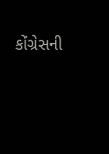કોંગ્રેસની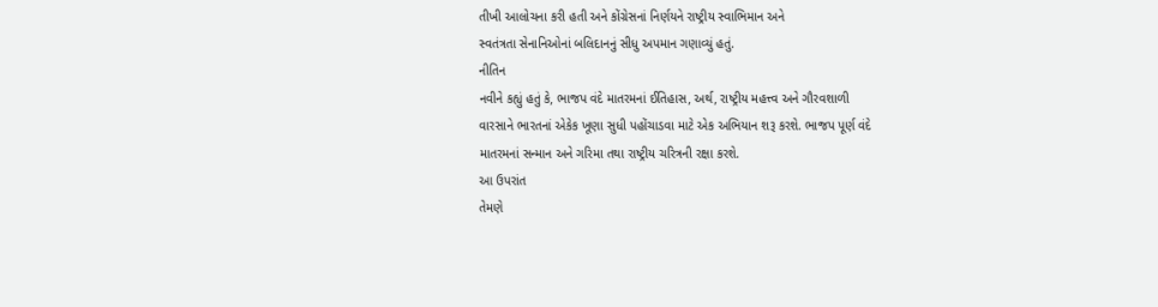તીખી આલોચના કરી હતી અને કોંગ્રેસનાં નિર્ણયને રાષ્ટ્રીય સ્વાભિમાન અને
સ્વતંત્રતા સેનાનિઓનાં બલિદાનનું સીધુ અપમાન ગણાવ્યું હતું.
નીતિન
નવીને કહ્યું હતું કે, ભાજપ વંદે માતરમનાં ઈતિહાસ, અર્થ, રાષ્ટ્રીય મહત્ત્વ અને ગૌરવશાળી
વારસાને ભારતનાં એકેક ખૂણા સુધી પહોંચાડવા માટે એક અભિયાન શરૂ કરશે. ભાજપ પૂર્ણ વંદે
માતરમનાં સન્માન અને ગરિમા તથા રાષ્ટ્રીય ચરિત્રની રક્ષા કરશે.
આ ઉપરાંત
તેમણે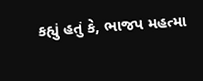કહ્યું હતું કે, ભાજપ મહત્મા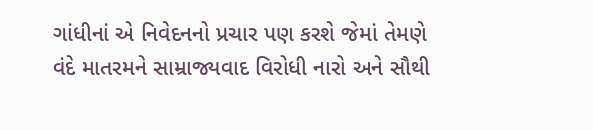ગાંધીનાં એ નિવેદનનો પ્રચાર પણ કરશે જેમાં તેમણે
વંદે માતરમને સામ્રાજ્યવાદ વિરોધી નારો અને સૌથી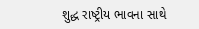શુદ્ધ રાષ્ટ્રીય ભાવના સાથે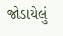જોડાયેલું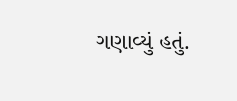ગણાવ્યું હતું.